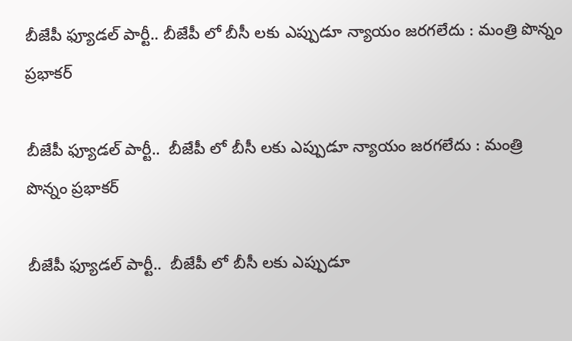బీజేపీ ఫ్యూడల్ పార్టీ.. బీజేపీ లో బీసీ లకు ఎప్పుడూ న్యాయం జరగలేదు : మంత్రి పొన్నం ప్రభాకర్

బీజేపీ ఫ్యూడల్ పార్టీ..  బీజేపీ లో బీసీ లకు ఎప్పుడూ న్యాయం జరగలేదు : మంత్రి పొన్నం ప్రభాకర్

బీజేపీ ఫ్యూడల్ పార్టీ..  బీజేపీ లో బీసీ లకు ఎప్పుడూ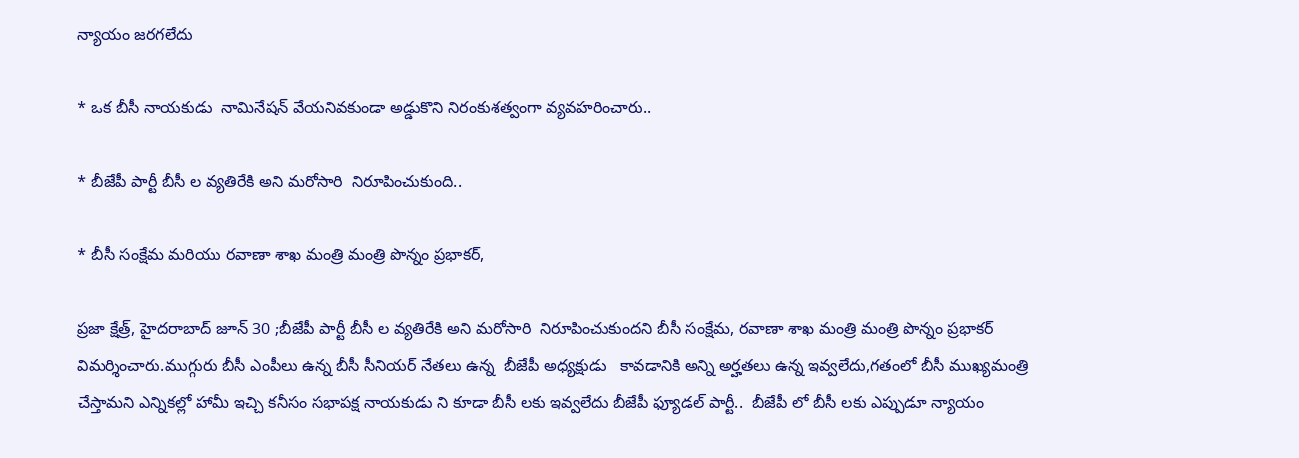న్యాయం జరగలేదు

* ఒక బీసీ నాయకుడు  నామినేషన్ వేయనివకుండా అడ్డుకొని నిరంకుశత్వంగా వ్యవహరించారు..

* బీజేపీ పార్టీ బీసీ ల వ్యతిరేకి అని మరోసారి  నిరూపించుకుంది..

* బీసీ సంక్షేమ మరియు రవాణా శాఖ మంత్రి మంత్రి పొన్నం ప్రభాకర్,

ప్రజా క్షేత్ర్, హైదరాబాద్ జూన్ 30 ;బీజేపీ పార్టీ బీసీ ల వ్యతిరేకి అని మరోసారి  నిరూపించుకుందని బీసీ సంక్షేమ, రవాణా శాఖ మంత్రి మంత్రి పొన్నం ప్రభాకర్ విమర్శించారు.ముగ్గురు బీసీ ఎంపీలు ఉన్న బీసీ సీనియర్ నేతలు ఉన్న  బీజేపీ అధ్యక్షుడు   కావడానికి అన్ని అర్హతలు ఉన్న ఇవ్వలేదు,గతంలో బీసీ ముఖ్యమంత్రి  చేస్తామని ఎన్నికల్లో హామీ ఇచ్చి కనీసం సభాపక్ష నాయకుడు ని కూడా బీసీ లకు ఇవ్వలేదు బీజేపీ ఫ్యూడల్ పార్టీ..  బీజేపీ లో బీసీ లకు ఎప్పుడూ న్యాయం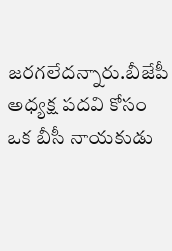జరగలేదన్నారు.బీజేపీ అధ్యక్ష పదవి కోసం ఒక బీసీ నాయకుడు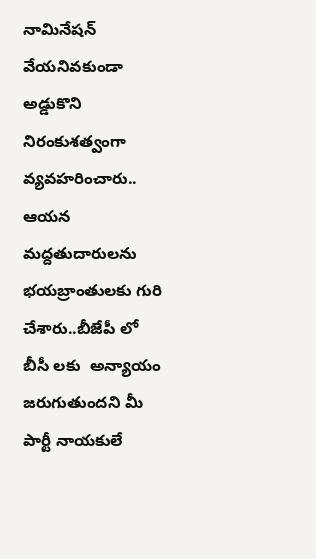నామినేషన్ వేయనివకుండా అడ్డుకొని నిరంకుశత్వంగా వ్యవహరించారు.. ఆయన మద్దతుదారులను భయబ్రాంతులకు గురి చేశారు..బీజేపీ లో బీసీ లకు  అన్యాయం జరుగుతుందని మీ పార్టీ నాయకులే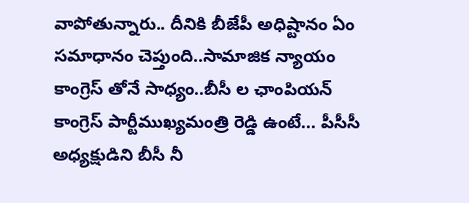వాపోతున్నారు.. దీనికి బీజేపీ అధిష్టానం ఏం సమాధానం చెప్తుంది..సామాజిక న్యాయం కాంగ్రెస్ తోనే సాధ్యం..బీసీ ల ఛాంపియన్ కాంగ్రెస్ పార్టీముఖ్యమంత్రి రెడ్డి ఉంటే... పీసీసీ అధ్యక్షుడిని బీసీ నీ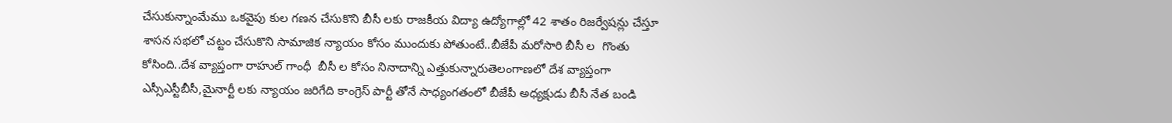చేసుకున్నాంమేము ఒకవైపు కుల గణన చేసుకొని బీసీ లకు రాజకీయ విద్యా ఉద్యోగాల్లో 42 శాతం రిజర్వేషన్లు చేస్తూ  శాసన సభలో చట్టం చేసుకొని సామాజిక న్యాయం కోసం ముందుకు పోతుంటే..బీజేపీ మరోసారి బీసీ ల  గొంతు కోసింది..దేశ వ్యాప్తంగా రాహుల్ గాంధీ  బీసీ ల కోసం నినాదాన్ని ఎత్తుకున్నారుతెలంగాణలో దేశ వ్యాప్తంగా ఎస్సీఎస్టీబీసీ,మైనార్టీ లకు న్యాయం జరిగేది కాంగ్రెస్ పార్టీ తోనే సాధ్యంగతంలో బీజేపీ అధ్యక్షుడు బీసీ నేత బండి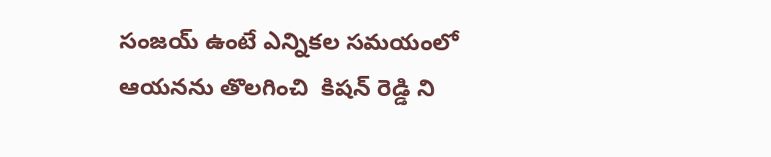సంజయ్ ఉంటే ఎన్నికల సమయంలో ఆయనను తొలగించి  కిషన్ రెడ్డి ని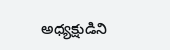అధ్యక్షుడిని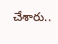చేశారు..